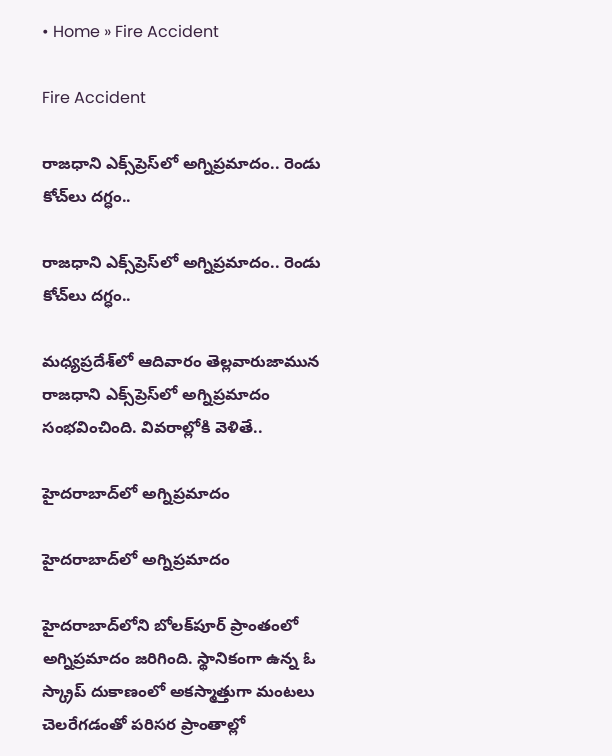• Home » Fire Accident

Fire Accident

రాజధాని ఎక్స్‌ప్రెస్‌లో అగ్నిప్రమాదం.. రెండు కోచ్‌లు దగ్ధం..

రాజధాని ఎక్స్‌ప్రెస్‌లో అగ్నిప్రమాదం.. రెండు కోచ్‌లు దగ్ధం..

మధ్యప్రదేశ్‌లో ఆదివారం తెల్లవారుజామున రాజధాని ఎక్స్‌ప్రెస్‌లో అగ్నిప్రమాదం సంభవించింది. వివరాల్లోకి వెళితే..

హైదరాబాద్‌‌లో అగ్నిప్రమాదం

హైదరాబాద్‌‌లో అగ్నిప్రమాదం

హైదరాబాద్‌లోని బోలక్‌పూర్ ప్రాంతంలో అగ్నిప్రమాదం జరిగింది. స్థానికంగా ఉన్న ఓ స్క్రాప్‌ దుకాణంలో అకస్మాత్తుగా మంటలు చెలరేగడంతో పరిసర ప్రాంతాల్లో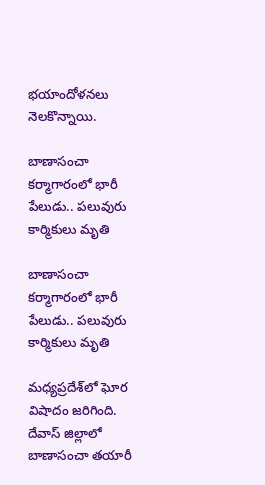భయాందోళనలు నెలకొన్నాయి.

బాణాసంచా కర్మాగారంలో భారీ పేలుడు.. పలువురు కార్మికులు మృతి

బాణాసంచా కర్మాగారంలో భారీ పేలుడు.. పలువురు కార్మికులు మృతి

మధ్యప్రదేశ్‌లో ఘోర విషాదం జరిగింది. దేవాస్‌ జిల్లాలో బాణాసంచా తయారీ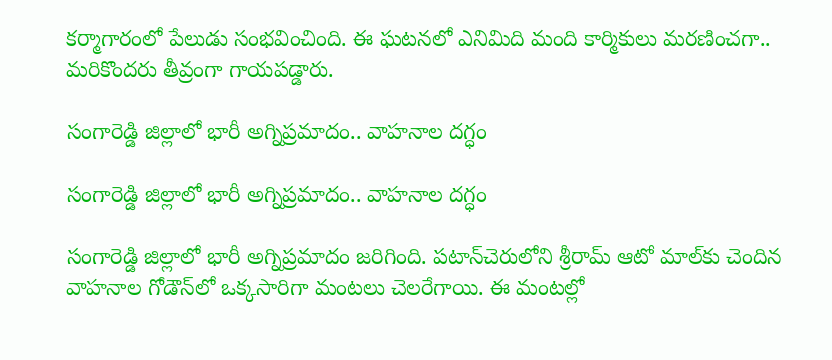కర్మాగారంలో పేలుడు సంభవించింది. ఈ ఘటనలో ఎనిమిది మంది కార్మికులు మరణించగా.. మరికొందరు తీవ్రంగా గాయపడ్డారు.

సంగారెడ్డి జిల్లాలో భారీ అగ్నిప్రమాదం.. వాహనాల దగ్ధం

సంగారెడ్డి జిల్లాలో భారీ అగ్నిప్రమాదం.. వాహనాల దగ్ధం

సంగారెడ్డి జిల్లాలో భారీ అగ్నిప్రమాదం జరిగింది. పటాన్‌చెరులోని శ్రీరామ్ ఆటో మాల్‌కు చెందిన వాహనాల గోడౌన్‌లో ఒక్కసారిగా మంటలు చెలరేగాయి. ఈ మంటల్లో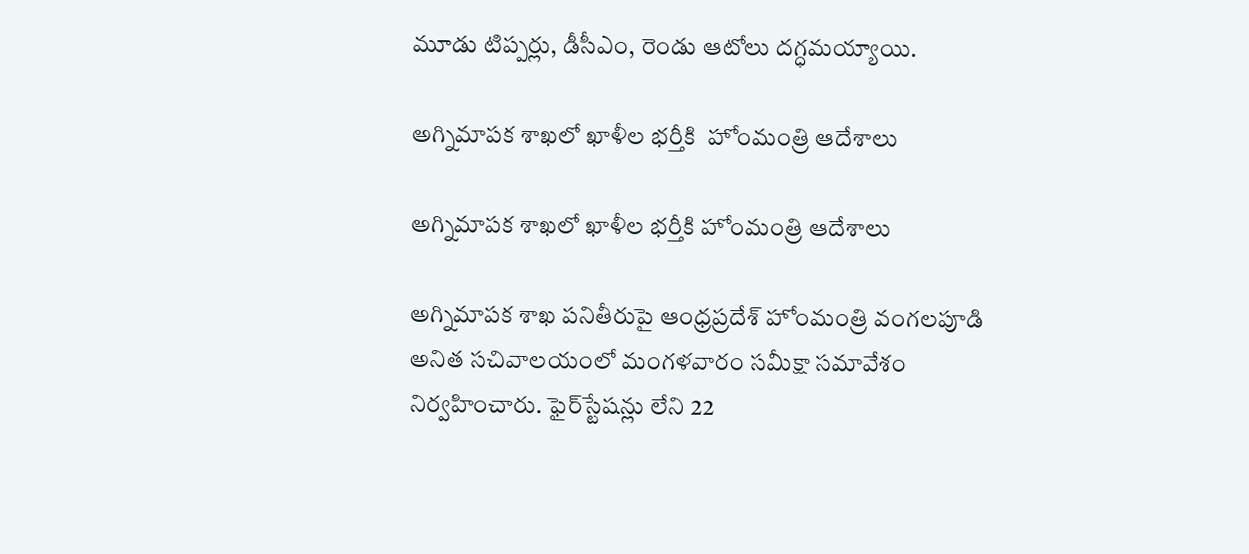మూడు టిప్పర్లు, డీసీఎం, రెండు ఆటోలు దగ్ధమయ్యాయి.

అగ్నిమాపక శాఖలో ఖాళీల భర్తీకి  హోంమంత్రి ఆదేశాలు

అగ్నిమాపక శాఖలో ఖాళీల భర్తీకి హోంమంత్రి ఆదేశాలు

అగ్నిమాపక శాఖ పనితీరుపై ఆంధ్రప్రదేశ్ హోంమంత్రి వంగలపూడి అనిత సచివాలయంలో మంగళవారం సమీక్షా సమావేశం నిర్వహించారు. ఫైర్‌స్టేషన్లు లేని 22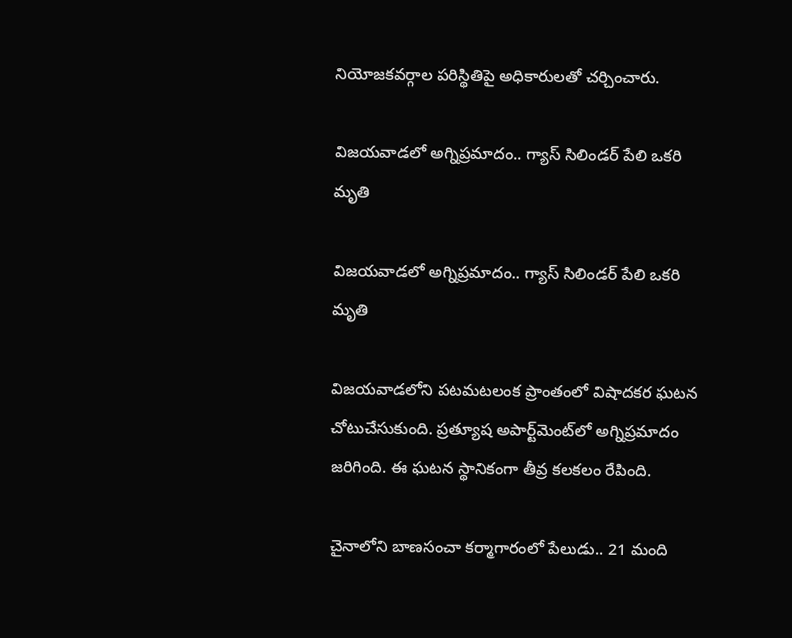నియోజకవర్గాల పరిస్థితిపై అధికారులతో చర్చించారు.

విజయవాడలో అగ్నిప్రమాదం.. గ్యాస్ సిలిండర్ పేలి ఒకరి మృతి

విజయవాడలో అగ్నిప్రమాదం.. గ్యాస్ సిలిండర్ పేలి ఒకరి మృతి

విజయవాడలోని పటమటలంక ప్రాంతంలో విషాదకర ఘటన చోటుచేసుకుంది. ప్రత్యూష అపార్ట్‌మెంట్‌లో అగ్నిప్రమాదం జరిగింది. ఈ ఘటన స్థానికంగా తీవ్ర కలకలం రేపింది.

చైనాలోని బాణసంచా కర్మాగారంలో పేలుడు.. 21 మంది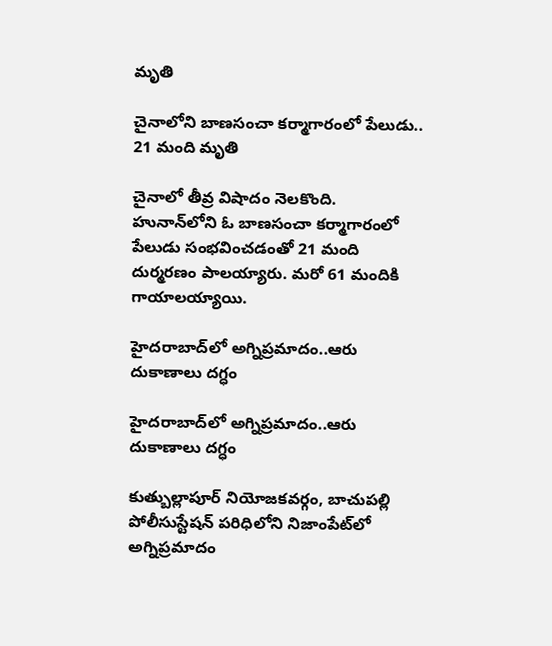మృతి

చైనాలోని బాణసంచా కర్మాగారంలో పేలుడు.. 21 మంది మృతి

చైనాలో తీవ్ర విషాదం నెలకొంది. హునాన్‌లోని ఓ బాణసంచా కర్మాగారంలో పేలుడు సంభవించడంతో 21 మంది దుర్మరణం పాలయ్యారు. మరో 61 మందికి గాయాలయ్యాయి.

హైదరాబాద్‌లో అగ్నిప్రమాదం..ఆరు దుకాణాలు దగ్ధం

హైదరాబాద్‌లో అగ్నిప్రమాదం..ఆరు దుకాణాలు దగ్ధం

కుత్బుల్లాపూర్ నియోజకవర్గం, బాచుపల్లి పోలీసుస్టేషన్ పరిధిలోని నిజాంపేట్‌లో అగ్నిప్రమాదం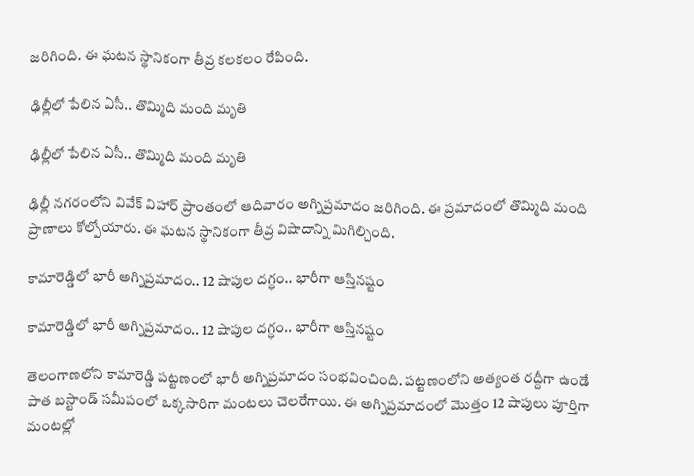జరిగింది. ఈ ఘటన స్థానికంగా తీవ్ర కలకలం రేపింది.

ఢిల్లీలో పేలిన ఏసీ.. తొమ్మిది మంది మృతి

ఢిల్లీలో పేలిన ఏసీ.. తొమ్మిది మంది మృతి

ఢిల్లీ నగరంలోని వివేక్ విహార్ ప్రాంతంలో ఆదివారం అగ్నిప్రమాదం జరిగింది. ఈ ప్రమాదంలో తొమ్మిది మంది ప్రాణాలు కోల్పోయారు. ఈ ఘటన స్థానికంగా తీవ్ర విషాదాన్ని మిగిల్చింది.

కామారెడ్డిలో భారీ అగ్నిప్రమాదం.. 12 షాపుల దగ్ధం.. భారీగా ఆస్తినష్టం

కామారెడ్డిలో భారీ అగ్నిప్రమాదం.. 12 షాపుల దగ్ధం.. భారీగా ఆస్తినష్టం

తెలంగాణలోని కామారెడ్డి పట్టణంలో భారీ అగ్నిప్రమాదం సంభవించింది. పట్టణంలోని అత్యంత రద్దీగా ఉండే పాత బస్టాండ్‌ సమీపంలో ఒక్కసారిగా మంటలు చెలరేగాయి. ఈ అగ్నిప్రమాదంలో మొత్తం 12 షాపులు పూర్తిగా మంటల్లో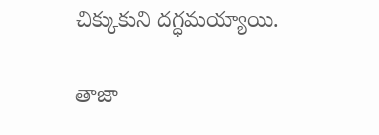చిక్కుకుని దగ్ధమయ్యాయి.

తాజా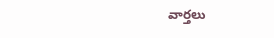వార్తలు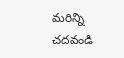మరిన్ని చదవండి